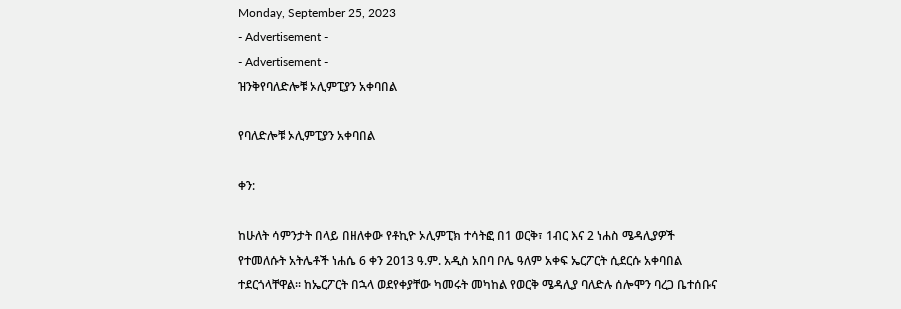Monday, September 25, 2023
- Advertisement -
- Advertisement -
ዝንቅየባለድሎቹ ኦሊምፒያን አቀባበል

የባለድሎቹ ኦሊምፒያን አቀባበል

ቀን:

ከሁለት ሳምንታት በላይ በዘለቀው የቶኪዮ ኦሊምፒክ ተሳትፎ በ1 ወርቅ፣ 1ብር እና 2 ነሐስ ሜዳሊያዎች የተመለሱት አትሌቶች ነሐሴ 6 ቀን 2013 ዓ.ም. አዲስ አበባ ቦሌ ዓለም አቀፍ ኤርፖርት ሲደርሱ አቀባበል ተደርጎላቸዋል፡፡ ከኤርፖርት በኋላ ወደየቀያቸው ካመሩት መካከል የወርቅ ሜዳሊያ ባለድሉ ሰሎሞን ባረጋ ቤተሰቡና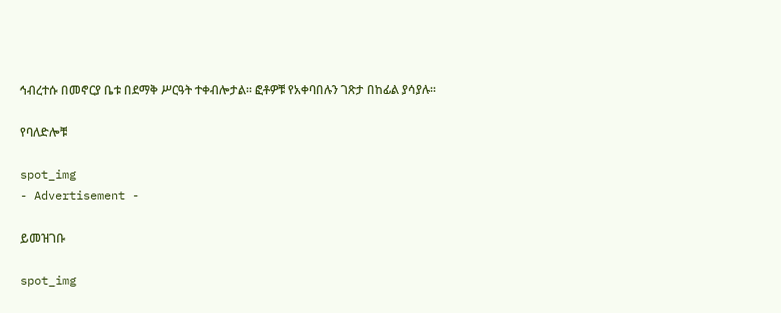ኅብረተሱ በመኖርያ ቤቱ በደማቅ ሥርዓት ተቀብሎታል፡፡ ፎቶዎቹ የአቀባበሉን ገጽታ በከፊል ያሳያሉ፡፡

የባለድሎቹ

spot_img
- Advertisement -

ይመዝገቡ

spot_img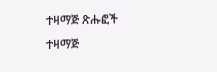ተዛማጅ ጽሑፎች
ተዛማጅ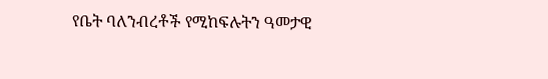የቤት ባለንብረቶች የሚከፍሉትን ዓመታዊ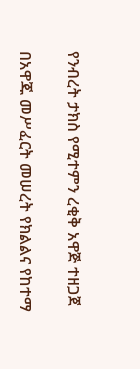የንብረት ታክስ የሚተምን ረቂቅ አዋጅ ተዘጋጀ

በአዋጁ መሥፈርት መሠረት የክልልና የከተማ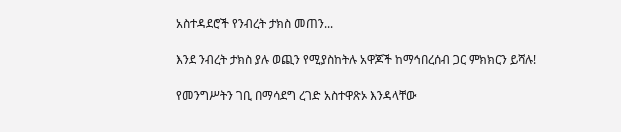አስተዳደሮች የንብረት ታክስ መጠን...

እንደ ንብረት ታክስ ያሉ ወጪን የሚያስከትሉ አዋጆች ከማኅበረሰብ ጋር ምክክርን ይሻሉ!

የመንግሥትን ገቢ በማሳደግ ረገድ አስተዋጽኦ እንዳላቸው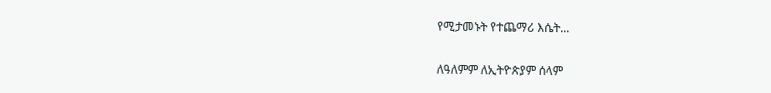የሚታመኑት የተጨማሪ እሴት...

ለዓለምም ለኢትዮጵያም ሰላም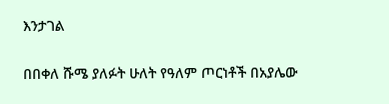እንታገል

በበቀለ ሹሜ ያለፉት ሁለት የዓለም ጦርነቶች በአያሌው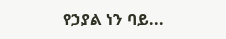የኃያል ነን ባይ...